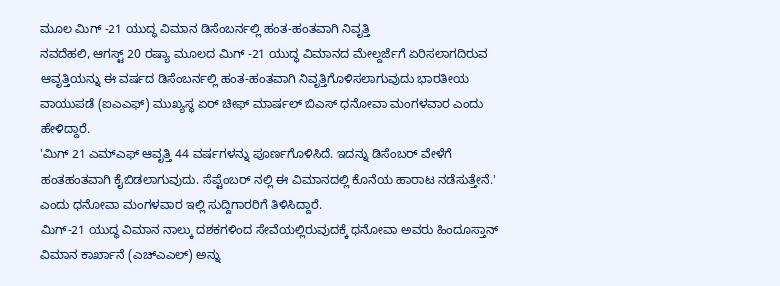ಮೂಲ ಮಿಗ್ -21 ಯುದ್ಧ ವಿಮಾನ ಡಿಸೆಂಬರ್ನಲ್ಲಿ ಹಂತ-ಹಂತವಾಗಿ ನಿವೃತ್ತಿ
ನವದೆಹಲಿ, ಆಗಸ್ಟ್ 20 ರಷ್ಯಾ ಮೂಲದ ಮಿಗ್ -21 ಯುದ್ಧ ವಿಮಾನದ ಮೇಲ್ದರ್ಜೆಗೆ ಏರಿಸಲಾಗದಿರುವ ಆವೃತ್ತಿಯನ್ನು ಈ ವರ್ಷದ ಡಿಸೆಂಬರ್ನಲ್ಲಿ ಹಂತ-ಹಂತವಾಗಿ ನಿವೃತ್ತಿಗೊಳಿಸಲಾಗುವುದು ಭಾರತೀಯ ವಾಯುಪಡೆ (ಐಎಎಫ್) ಮುಖ್ಯಸ್ಥ ಏರ್ ಚೀಫ್ ಮಾರ್ಷಲ್ ಬಿಎಸ್ ಧನೋವಾ ಮಂಗಳವಾರ ಎಂದು ಹೇಳಿದ್ದಾರೆ.
'ಮಿಗ್ 21 ಎಮ್ಎಫ್ ಆವೃತ್ತಿ 44 ವರ್ಷಗಳನ್ನು ಪೂರ್ಣಗೊಳಿಸಿದೆ. ಇದನ್ನು ಡಿಸೆಂಬರ್ ವೇಳೆಗೆ ಹಂತಹಂತವಾಗಿ ಕೈಬಿಡಲಾಗುವುದು. ಸೆಪ್ಟೆಂಬರ್ ನಲ್ಲಿ ಈ ವಿಮಾನದಲ್ಲಿ ಕೊನೆಯ ಹಾರಾಟ ನಡೆಸುತ್ತೇನೆ.' ಎಂದು ಧನೋವಾ ಮಂಗಳವಾರ ಇಲ್ಲಿ ಸುದ್ದಿಗಾರರಿಗೆ ತಿಳಿಸಿದ್ದಾರೆ.
ಮಿಗ್-21 ಯುದ್ಧ ವಿಮಾನ ನಾಲ್ಕು ದಶಕಗಳಿಂದ ಸೇವೆಯಲ್ಲಿರುವುದಕ್ಕೆ ಧನೋವಾ ಅವರು ಹಿಂದೂಸ್ತಾನ್ ವಿಮಾನ ಕಾರ್ಖಾನೆ (ಎಚ್ಎಎಲ್) ಅನ್ನು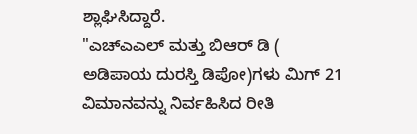ಶ್ಲಾಘಿಸಿದ್ದಾರೆ.
"ಎಚ್ಎಎಲ್ ಮತ್ತು ಬಿಆರ್ ಡಿ ( ಅಡಿಪಾಯ ದುರಸ್ತಿ ಡಿಪೋ)ಗಳು ಮಿಗ್ 21 ವಿಮಾನವನ್ನು ನಿರ್ವಹಿಸಿದ ರೀತಿ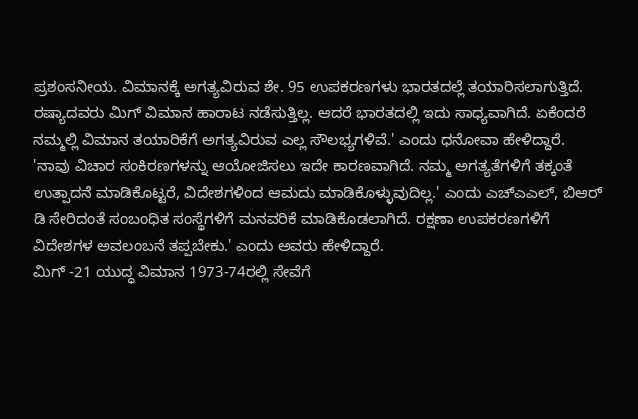ಪ್ರಶಂಸನೀಯ. ವಿಮಾನಕ್ಕೆ ಅಗತ್ಯವಿರುವ ಶೇ. 95 ಉಪಕರಣಗಳು ಭಾರತದಲ್ಲೆ ತಯಾರಿಸಲಾಗುತ್ತಿದೆ. ರಷ್ಯಾದವರು ಮಿಗ್ ವಿಮಾನ ಹಾರಾಟ ನಡೆಸುತ್ತಿಲ್ಲ. ಆದರೆ ಭಾರತದಲ್ಲಿ ಇದು ಸಾಧ್ಯವಾಗಿದೆ. ಏಕೆಂದರೆ ನಮ್ಮಲ್ಲಿ ವಿಮಾನ ತಯಾರಿಕೆಗೆ ಅಗತ್ಯವಿರುವ ಎಲ್ಲ ಸೌಲಭ್ಯಗಳಿವೆ.' ಎಂದು ಧನೋವಾ ಹೇಳಿದ್ದಾರೆ.
'ನಾವು ವಿಚಾರ ಸಂಕಿರಣಗಳನ್ನು ಆಯೋಜಿಸಲು ಇದೇ ಕಾರಣವಾಗಿದೆ. ನಮ್ಮ ಅಗತ್ಯತೆಗಳಿಗೆ ತಕ್ಕಂತೆ ಉತ್ಪಾದನೆ ಮಾಡಿಕೊಟ್ಟರೆ, ವಿದೇಶಗಳಿಂದ ಆಮದು ಮಾಡಿಕೊಳ್ಳುವುದಿಲ್ಲ.' ಎಂದು ಎಚ್ಎಎಲ್, ಬಿಆರ್ ಡಿ ಸೇರಿದಂತೆ ಸಂಬಂಧಿತ ಸಂಸ್ಥೆಗಳಿಗೆ ಮನವರಿಕೆ ಮಾಡಿಕೊಡಲಾಗಿದೆ. ರಕ್ಷಣಾ ಉಪಕರಣಗಳಿಗೆ ವಿದೇಶಗಳ ಅವಲಂಬನೆ ತಪ್ಪಬೇಕು.' ಎಂದು ಅವರು ಹೇಳಿದ್ದಾರೆ.
ಮಿಗ್ -21 ಯುದ್ಧ ವಿಮಾನ 1973-74ರಲ್ಲಿ ಸೇವೆಗೆ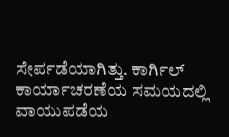ಸೇರ್ಪಡೆಯಾಗಿತ್ತು. ಕಾರ್ಗಿಲ್ ಕಾರ್ಯಾಚರಣೆಯ ಸಮಯದಲ್ಲಿ ವಾಯುಪಡೆಯ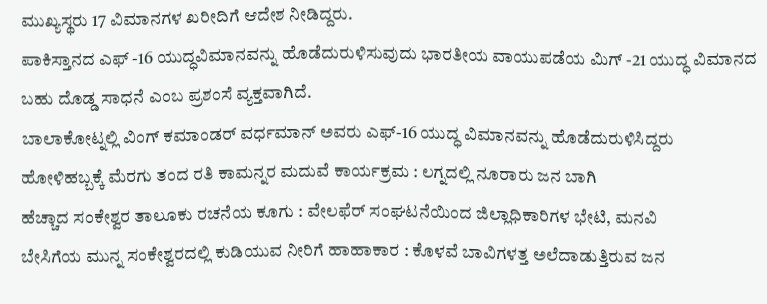ಮುಖ್ಯಸ್ಥರು 17 ವಿಮಾನಗಳ ಖರೀದಿಗೆ ಆದೇಶ ನೀಡಿದ್ದರು.
ಪಾಕಿಸ್ತಾನದ ಎಫ್ -16 ಯುದ್ಧವಿಮಾನವನ್ನು ಹೊಡೆದುರುಳಿಸುವುದು ಭಾರತೀಯ ವಾಯುಪಡೆಯ ಮಿಗ್ -21 ಯುದ್ಧ ವಿಮಾನದ ಬಹು ದೊಡ್ಡ ಸಾಧನೆ ಎಂಬ ಪ್ರಶಂಸೆ ವ್ಯಕ್ತವಾಗಿದೆ.
ಬಾಲಾಕೋಟ್ನಲ್ಲಿ ವಿಂಗ್ ಕಮಾಂಡರ್ ವರ್ಧಮಾನ್ ಅವರು ಎಫ್-16 ಯುದ್ಧ ವಿಮಾನವನ್ನು ಹೊಡೆದುರುಳಿಸಿದ್ದರು
ಹೋಳಿಹಬ್ಬಕ್ಕೆ ಮೆರಗು ತಂದ ರತಿ ಕಾಮನ್ನರ ಮದುವೆ ಕಾರ್ಯಕ್ರಮ : ಲಗ್ನದಲ್ಲಿ ನೂರಾರು ಜನ ಬಾಗಿ
ಹೆಚ್ಚಾದ ಸಂಕೇಶ್ವರ ತಾಲೂಕು ರಚನೆಯ ಕೂಗು : ವೇಲಫೆರ್ ಸಂಘಟನೆಯಿಂದ ಜಿಲ್ಲಾಧಿಕಾರಿಗಳ ಭೇಟಿ, ಮನವಿ
ಬೇಸಿಗೆಯ ಮುನ್ನ ಸಂಕೇಶ್ವರದಲ್ಲಿ ಕುಡಿಯುವ ನೀರಿಗೆ ಹಾಹಾಕಾರ : ಕೊಳವೆ ಬಾವಿಗಳತ್ತ ಅಲೆದಾಡುತ್ತಿರುವ ಜನ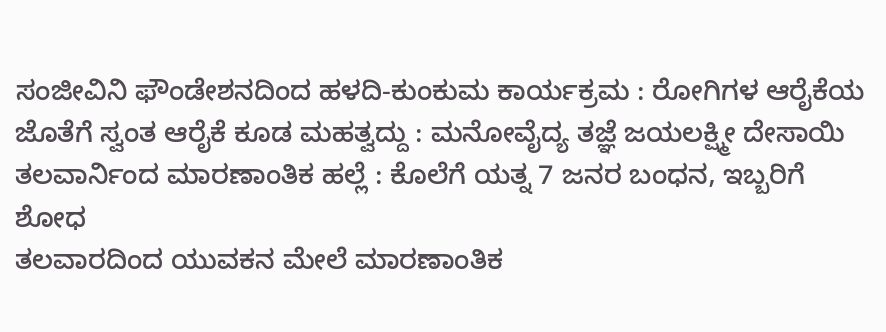ಸಂಜೀವಿನಿ ಫೌಂಡೇಶನದಿಂದ ಹಳದಿ-ಕುಂಕುಮ ಕಾರ್ಯಕ್ರಮ : ರೋಗಿಗಳ ಆರೈಕೆಯ ಜೊತೆಗೆ ಸ್ವಂತ ಆರೈಕೆ ಕೂಡ ಮಹತ್ವದ್ದು : ಮನೋವೈದ್ಯ ತಜ್ಞೆ ಜಯಲಕ್ಷ್ಮೀ ದೇಸಾಯಿ
ತಲವಾರ್ನಿಂದ ಮಾರಣಾಂತಿಕ ಹಲ್ಲೆ : ಕೊಲೆಗೆ ಯತ್ನ 7 ಜನರ ಬಂಧನ, ಇಬ್ಬರಿಗೆ ಶೋಧ
ತಲವಾರದಿಂದ ಯುವಕನ ಮೇಲೆ ಮಾರಣಾಂತಿಕ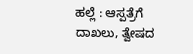ಹಲ್ಲೆ : ಆಸ್ಪತ್ರೆಗೆ ದಾಖಲು, ತ್ವೇಷದ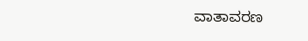ವಾತಾವರಣ